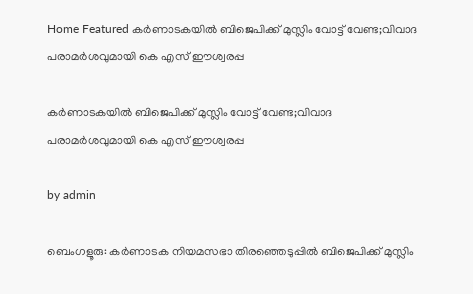Home Featured കര്‍ണാടകയില്‍ ബിജെപിക്ക് മുസ്ലിം വോട്ട് വേണ്ട;വിവാദ പരാമർശവുമായി കെ എസ് ഈശ്വരപ്പ

കര്‍ണാടകയില്‍ ബിജെപിക്ക് മുസ്ലിം വോട്ട് വേണ്ട;വിവാദ പരാമർശവുമായി കെ എസ് ഈശ്വരപ്പ

by admin

ബെംഗളൂരു: കര്‍ണാടക നിയമസഭാ തിരഞ്ഞെടുപ്പില്‍ ബിജെപിക്ക് മുസ്ലിം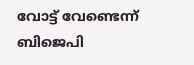വോട്ട് വേണ്ടെന്ന് ബിജെപി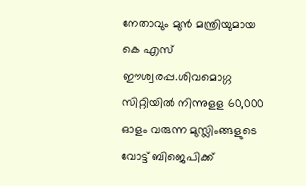നേതാവും മുന്‍ മന്ത്രിയുമായ കെ എസ് ഈശ്വരപ്പ.ശിവമൊഗ്ഗ സിറ്റിയില്‍ നിന്നുളള 60,000 ഓളം വരുന്ന മുസ്ലിംങ്ങളുടെ വോട്ട് ബിജെപിക്ക്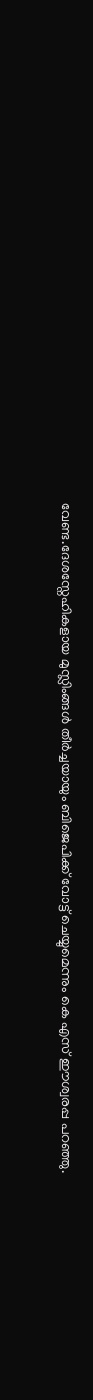വേണ്ട.ദേശസ്നേഹികളായ മുസ്ലിംങ്ങള്‍ തീര്‍ച്ചയായും ബിജെപിക്ക് വോട്ട് ചെയ്യുമെന്നും കെ എസ് ഈശ്വരപ്പ പറഞ്ഞു.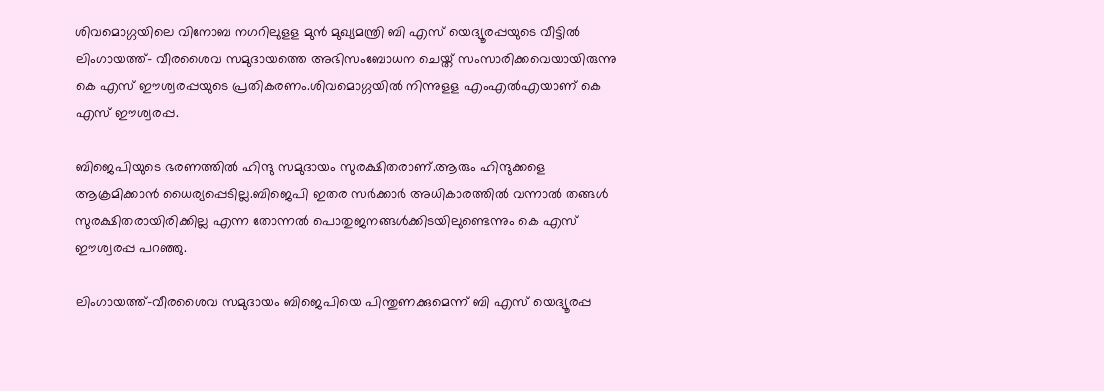ശിവമൊഗ്ഗയിലെ വിനോബ നഗറിലുളള മുന്‍ മുഖ്യമന്ത്രി ബി എസ് യെദ്യൂരപ്പയുടെ വീട്ടില്‍ ലിംഗായത്ത്- വീരശൈവ സമുദായത്തെ അഭിസംബോധന ചെയ്ത് സംസാരിക്കവെയായിരുന്നു കെ എസ് ഈശ്വരപ്പയുടെ പ്രതികരണം.ശിവമൊഗ്ഗയില്‍ നിന്നുളള എംഎല്‍എയാണ് കെ എസ് ഈശ്വരപ്പ.

ബിജെപിയുടെ ഭരണത്തില്‍ ഹിന്ദു സമുദായം സുരക്ഷിതരാണ്.ആരും ഹിന്ദുക്കളെ ആക്രമിക്കാന്‍ ധൈര്യപ്പെടില്ല.ബിജെപി ഇതര സര്‍ക്കാര്‍ അധികാരത്തില്‍ വന്നാല്‍ തങ്ങള്‍ സുരക്ഷിതരായിരിക്കില്ല എന്ന തോന്നല്‍ പൊതുജനങ്ങള്‍ക്കിടയിലുണ്ടെന്നും കെ എസ് ഈശ്വരപ്പ പറഞ്ഞു.

ലിംഗായത്ത്-വീരശൈവ സമുദായം ബിജെപിയെ പിന്തുണക്കുമെന്ന് ബി എസ് യെദ്യൂരപ്പ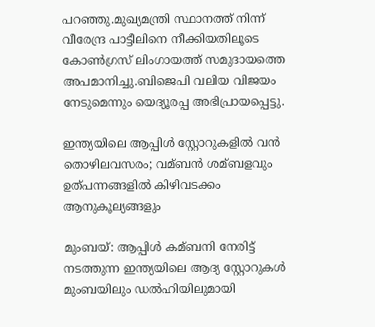പറഞ്ഞു.മുഖ്യമന്ത്രി സ്ഥാനത്ത് നിന്ന് വീരേന്ദ്ര പാട്ടീലിനെ നീക്കിയതിലൂടെ കോണ്‍ഗ്രസ് ലിംഗായത്ത് സമുദായത്തെ അപമാനിച്ചു.ബിജെപി വലിയ വിജയം നേടുമെന്നും യെദ്യൂരപ്പ അഭിപ്രായപ്പെട്ടു.

ഇന്ത്യയിലെ ആപ്പിള്‍ സ്റ്റോറുകളില്‍ വന്‍ തൊഴിലവസരം; വമ്ബന്‍ ശമ്ബളവും ഉത്‌പന്നങ്ങളില്‍ കിഴിവടക്കം ആനുകൂല്യങ്ങളും

മുംബയ്: ആപ്പിള്‍ കമ്ബനി നേരിട്ട് നടത്തുന്ന ഇന്ത്യയിലെ ആദ്യ സ്റ്റോറുകള്‍ മുംബയിലും ഡല്‍ഹിയിലുമായി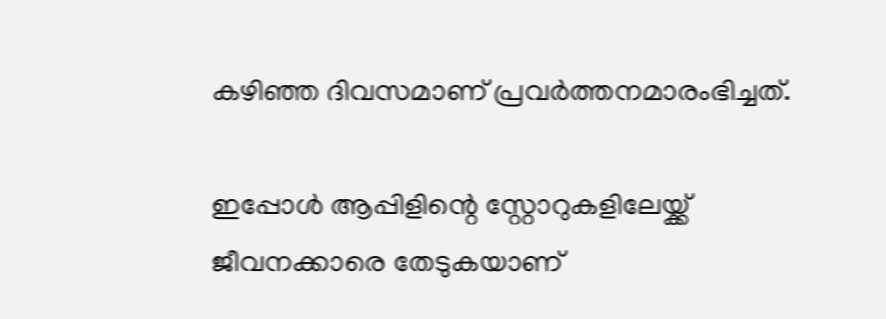കഴിഞ്ഞ ദിവസമാണ് പ്രവര്‍ത്തനമാരംഭിച്ചത്.

ഇപ്പോള്‍ ആപ്പിളിന്റെ സ്റ്റോറുകളിലേയ്ക്ക് ജീവനക്കാരെ തേടുകയാണ്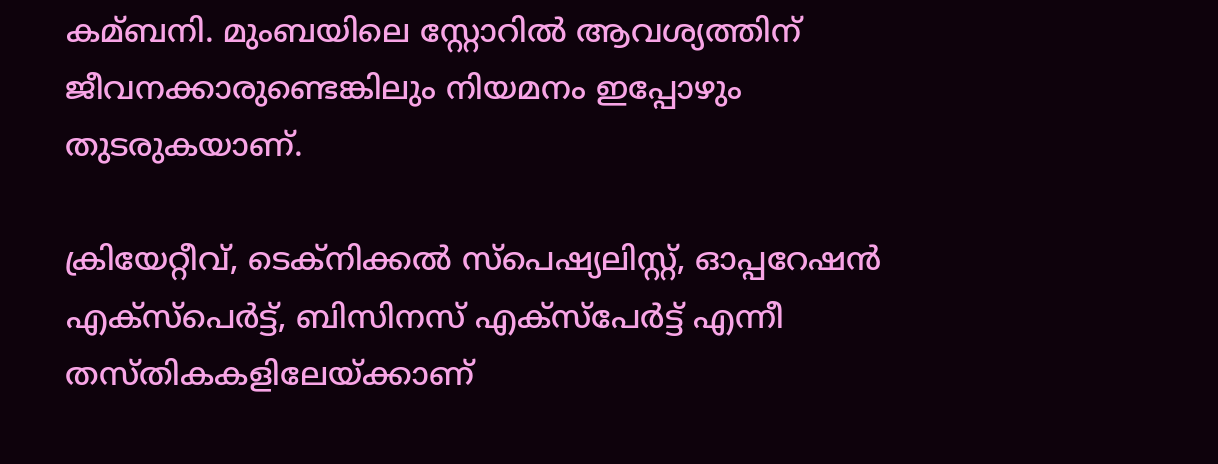കമ്ബനി. മുംബയിലെ സ്റ്റോറില്‍ ആവശ്യത്തിന് ജീവനക്കാരുണ്ടെങ്കിലും നിയമനം ഇപ്പോഴും തുടരുകയാണ്.

ക്രിയേറ്റീവ്, ടെക്‌നിക്കല്‍ സ്‌പെഷ്യലിസ്റ്റ്, ഓപ്പറേഷന്‍ എക്‌സ്‌പെര്‍ട്ട്, ബിസിനസ് എക്‌സ്‌പേര്‍ട്ട് എന്നീ തസ്‌തികകളിലേയ്ക്കാണ്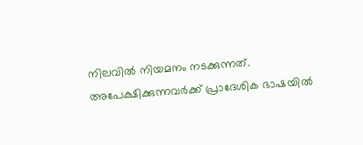നിലവില്‍ നിയമനം നടക്കുന്നത്. അപേക്ഷിക്കുന്നവര്‍ക്ക് പ്രാദേശിക ഭാഷയില്‍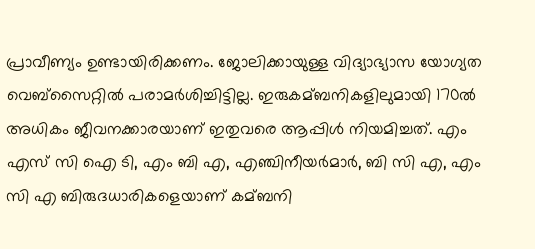പ്രാവീണ്യം ഉണ്ടായിരിക്കണം. ജോലിക്കായുള്ള വിദ്യാഭ്യാസ യോഗ്യത വെബ്‌സൈറ്റില്‍ പരാമര്‍ശിച്ചിട്ടില്ല. ഇരുകമ്ബനികളിലുമായി 170ല്‍ അധികം ജീവനക്കാരയാണ് ഇതുവരെ ആപ്പിള്‍ നിയമിച്ചത്. എം എസ്‌ സി ഐ ടി, എം ബി എ, എഞ്ചിനീയര്‍മാര്‍, ബി സി എ, എം സി എ ബിരുദധാരികളെയാണ് കമ്ബനി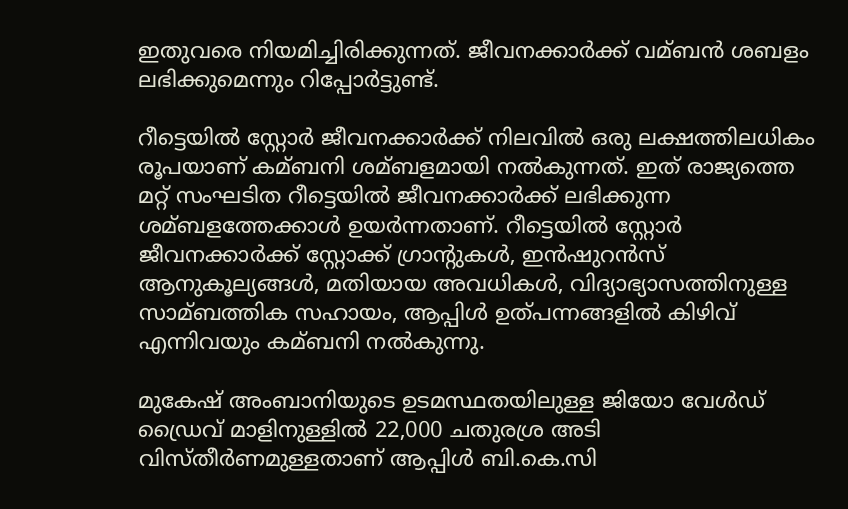ഇതുവരെ നിയമിച്ചിരിക്കുന്നത്. ജീവനക്കാര്‍ക്ക് വമ്ബന്‍ ശബളം ലഭിക്കുമെന്നും റിപ്പോര്‍ട്ടുണ്ട്.

റീട്ടെയില്‍ സ്റ്റോര്‍ ജീവനക്കാര്‍ക്ക് നിലവില്‍ ഒരു ലക്ഷത്തിലധികം രൂപയാണ് കമ്ബനി ശമ്ബളമായി നല്‍കുന്നത്. ഇത് രാജ്യത്തെ മറ്റ് സംഘടിത റീട്ടെയില്‍ ജീവനക്കാര്‍ക്ക് ലഭിക്കുന്ന ശമ്ബളത്തേക്കാള്‍ ഉയര്‍ന്നതാണ്. റീട്ടെയില്‍ സ്റ്റോര്‍ ജീവനക്കാര്‍ക്ക് സ്റ്റോക്ക് ഗ്രാന്റുകള്‍, ഇന്‍ഷുറന്‍സ് ആനുകൂല്യങ്ങള്‍, മതിയായ അവധികള്‍, വിദ്യാഭ്യാസത്തിനുള്ള സാമ്ബത്തിക സഹായം, ആപ്പിള്‍ ഉത്പന്നങ്ങളില്‍ കിഴിവ് എന്നിവയും കമ്ബനി നല്‍കുന്നു.

മുകേഷ് അംബാനിയുടെ ഉടമസ്ഥതയിലുള്ള ജിയോ വേള്‍ഡ് ഡ്രൈവ് മാളിനുള്ളില്‍ 22,000 ചതുരശ്ര അടി വിസ്തീര്‍ണമുള്ളതാണ് ആപ്പിള്‍ ബി.കെ.സി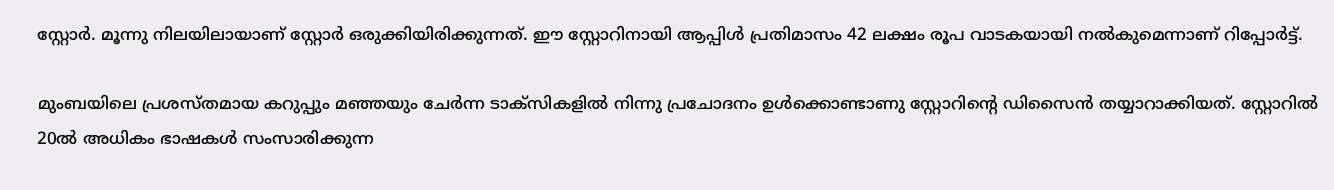സ്റ്റോര്‍. മൂന്നു നിലയിലായാണ് സ്റ്റോര്‍ ഒരുക്കിയിരിക്കുന്നത്. ഈ സ്റ്റോറിനായി ആപ്പിള്‍ പ്രതിമാസം 42 ലക്ഷം രൂപ വാടകയായി നല്‍കുമെന്നാണ് റിപ്പോര്‍ട്ട്.

മുംബയിലെ പ്രശസ്തമായ കറുപ്പും മഞ്ഞയും ചേര്‍ന്ന ടാക്‌സികളില്‍ നിന്നു പ്രചോദനം ഉള്‍ക്കൊണ്ടാണു സ്റ്റോറിന്റെ ഡിസൈന്‍ തയ്യാറാക്കിയത്. സ്റ്റോറില്‍ 20ല്‍ അധികം ഭാഷകള്‍ സംസാരിക്കുന്ന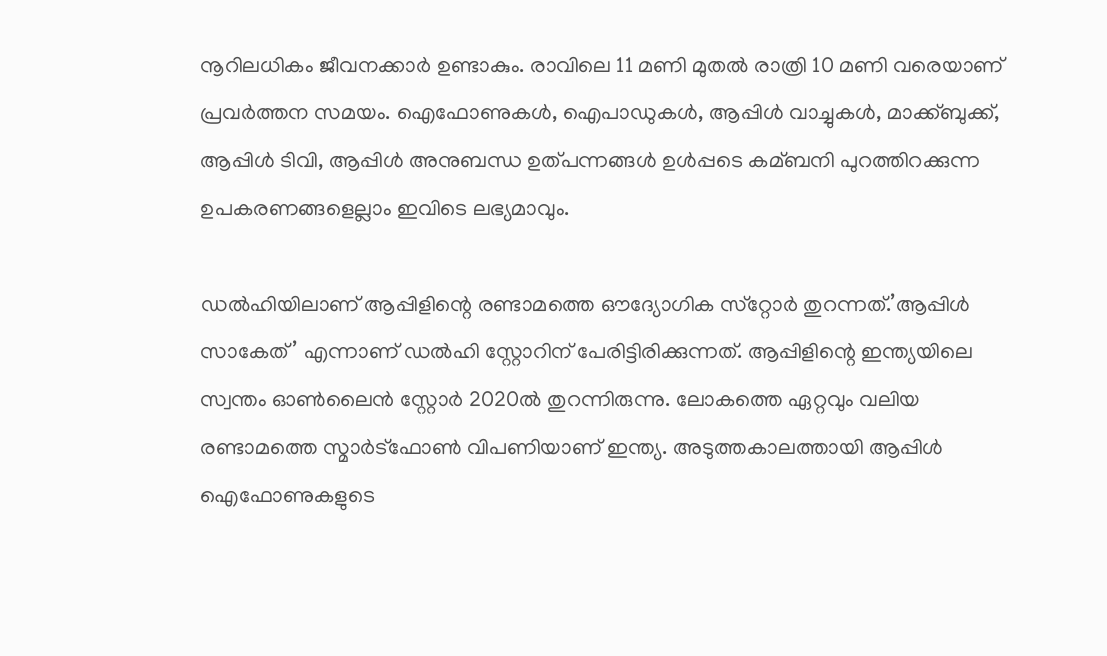നൂറിലധികം ജീവനക്കാര്‍ ഉണ്ടാകും. രാവിലെ 11 മണി മുതല്‍ രാത്രി 10 മണി വരെയാണ് പ്രവര്‍ത്തന സമയം. ഐഫോണുകള്‍, ഐപാഡുകള്‍, ആപ്പിള്‍ വാച്ചുകള്‍, മാക്ക്ബുക്ക്, ആപ്പിള്‍ ടിവി, ആപ്പിള്‍ അനുബന്ധ ഉത്പന്നങ്ങള്‍ ഉള്‍പ്പടെ കമ്ബനി പുറത്തിറക്കുന്ന ഉപകരണങ്ങളെല്ലാം ഇവിടെ ലഭ്യമാവും.

ഡല്‍ഹിയിലാണ് ആപ്പിളിന്റെ രണ്ടാമത്തെ ഔദ്യോഗിക സ്‌റ്റോര്‍ തുറന്നത്.’ആപ്പിള്‍ സാകേത്’ എന്നാണ് ഡല്‍ഹി സ്റ്റോറിന് പേരിട്ടിരിക്കുന്നത്. ആപ്പിളിന്റെ ഇന്ത്യയിലെ സ്വന്തം ഓണ്‍ലൈന്‍ സ്റ്റോര്‍ 2020ല്‍ തുറന്നിരുന്നു. ലോകത്തെ ഏറ്റവും വലിയ രണ്ടാമത്തെ സ്മാര്‍ട്‌ഫോണ്‍ വിപണിയാണ് ഇന്ത്യ. അടുത്തകാലത്തായി ആപ്പിള്‍ ഐഫോണുകളുടെ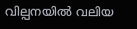വില്പനയില്‍ വലിയ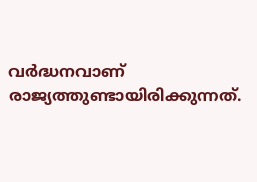വര്‍ദ്ധനവാണ് രാജ്യത്തുണ്ടായിരിക്കുന്നത്.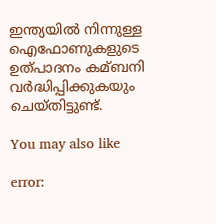ഇന്ത്യയില്‍ നിന്നുള്ള ഐഫോണുകളുടെ ഉത്പാദനം കമ്ബനി വര്‍ദ്ധിപ്പിക്കുകയും ചെയ്തിട്ടുണ്ട്.

You may also like

error: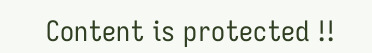Content is protected !!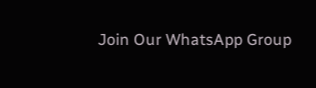Join Our WhatsApp Group